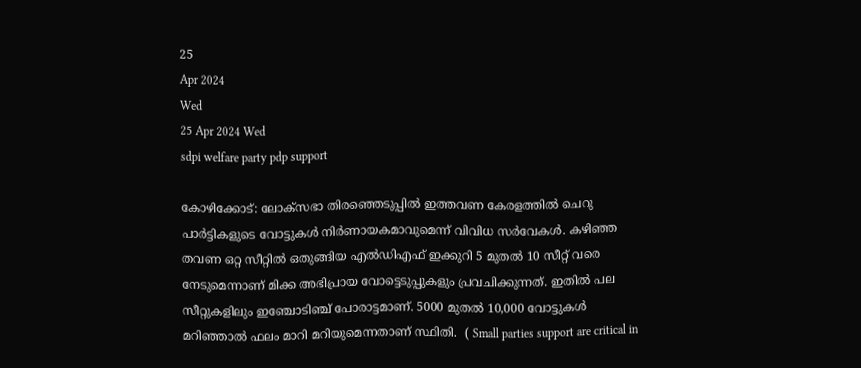25
Apr 2024
Wed
25 Apr 2024 Wed
sdpi welfare party pdp support

കോഴിക്കോട്: ലോക്‌സഭാ തിരഞ്ഞെടുപ്പില്‍ ഇത്തവണ കേരളത്തില്‍ ചെറു പാര്‍ട്ടികളുടെ വോട്ടുകള്‍ നിര്‍ണായകമാവുമെന്ന് വിവിധ സര്‍വേകള്‍. കഴിഞ്ഞ തവണ ഒറ്റ സീറ്റില്‍ ഒതുങ്ങിയ എല്‍ഡിഎഫ് ഇക്കുറി 5 മുതല്‍ 10 സീറ്റ് വരെ നേടുമെന്നാണ് മിക്ക അഭിപ്രായ വോട്ടെടുപ്പുകളും പ്രവചിക്കുന്നത്. ഇതില്‍ പല സീറ്റുകളിലും ഇഞ്ചോടിഞ്ച് പോരാട്ടമാണ്. 5000 മുതല്‍ 10,000 വോട്ടുകള്‍ മറിഞ്ഞാല്‍ ഫലം മാറി മറിയുമെന്നതാണ് സ്ഥിതി.  ( Small parties support are critical in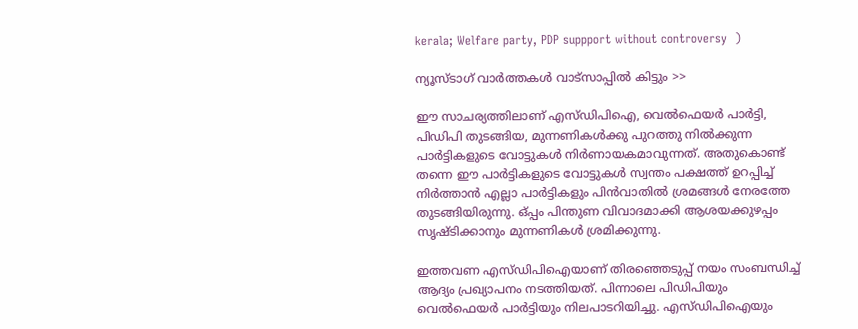kerala; Welfare party, PDP suppport without controversy  )

ന്യൂസ്ടാഗ് വാര്‍ത്തകള്‍ വാട്‌സാപ്പില്‍ കിട്ടും >>

ഈ സാചര്യത്തിലാണ് എസ്ഡിപിഐ, വെല്‍ഫെയര്‍ പാര്‍ട്ടി, പിഡിപി തുടങ്ങിയ, മുന്നണികള്‍ക്കു പുറത്തു നില്‍ക്കുന്ന പാര്‍ട്ടികളുടെ വോട്ടുകള്‍ നിര്‍ണായകമാവുന്നത്. അതുകൊണ്ട് തന്നെ ഈ പാര്‍ട്ടികളുടെ വോട്ടുകള്‍ സ്വന്തം പക്ഷത്ത് ഉറപ്പിച്ച് നിര്‍ത്താന്‍ എല്ലാ പാര്‍ട്ടികളും പിന്‍വാതില്‍ ശ്രമങ്ങള്‍ നേരത്തേ തുടങ്ങിയിരുന്നു. ഒ്പ്പം പിന്തുണ വിവാദമാക്കി ആശയക്കുഴപ്പം സൃഷ്ടിക്കാനും മുന്നണികള്‍ ശ്രമിക്കുന്നു.

ഇത്തവണ എസ്ഡിപിഐയാണ് തിരഞ്ഞെടുപ്പ് നയം സംബന്ധിച്ച് ആദ്യം പ്രഖ്യാപനം നടത്തിയത്. പിന്നാലെ പിഡിപിയും വെല്‍ഫെയര്‍ പാര്‍ട്ടിയും നിലപാടറിയിച്ചു. എസ്ഡിപിഐയും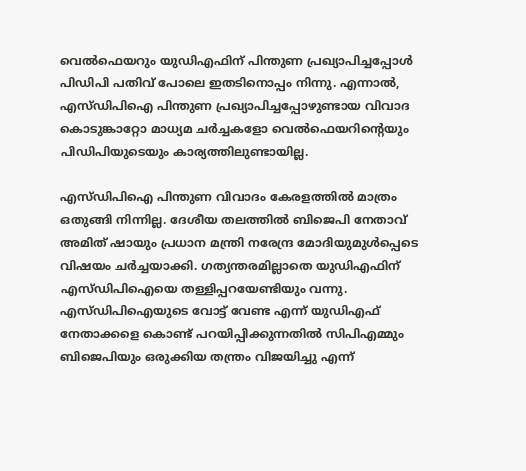വെല്‍ഫെയറും യുഡിഎഫിന് പിന്തുണ പ്രഖ്യാപിച്ചപ്പോള്‍ പിഡിപി പതിവ് പോലെ ഇതടിനൊപ്പം നിന്നു. എന്നാല്‍, എസ്ഡിപിഐ പിന്തുണ പ്രഖ്യാപിച്ചപ്പോഴുണ്ടായ വിവാദ കൊടുങ്കാറ്റോ മാധ്യമ ചര്‍ച്ചകളോ വെല്‍ഫെയറിന്റെയും പിഡിപിയുടെയും കാര്യത്തിലുണ്ടായില്ല.

എസ്ഡിപിഐ പിന്തുണ വിവാദം കേരളത്തില്‍ മാത്രം ഒതുങ്ങി നിന്നില്ല. ദേശീയ തലത്തില്‍ ബിജെപി നേതാവ് അമിത് ഷായും പ്രധാന മന്ത്രി നരേന്ദ്ര മോദിയുമുള്‍പ്പെടെ വിഷയം ചര്‍ച്ചയാക്കി. ഗത്യന്തരമില്ലാതെ യുഡിഎഫിന് എസ്ഡിപിഐയെ തള്ളിപ്പറയേണ്ടിയും വന്നു. എസ്ഡിപിഐയുടെ വോട്ട് വേണ്ട എന്ന് യുഡിഎഫ് നേതാക്കളെ കൊണ്ട് പറയിപ്പിക്കുന്നതില്‍ സിപിഎമ്മും ബിജെപിയും ഒരുക്കിയ തന്ത്രം വിജയിച്ചു എന്ന്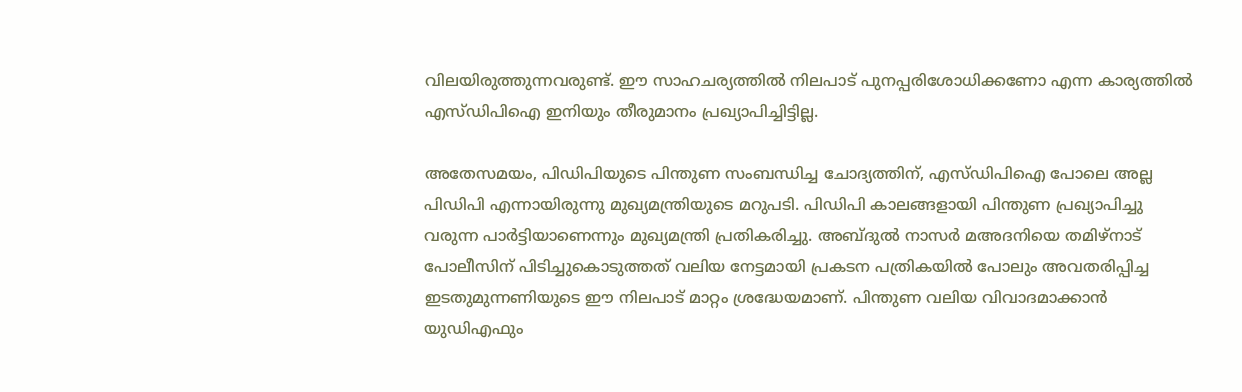വിലയിരുത്തുന്നവരുണ്ട്. ഈ സാഹചര്യത്തില്‍ നിലപാട് പുനപ്പരിശോധിക്കണോ എന്ന കാര്യത്തില്‍ എസ്ഡിപിഐ ഇനിയും തീരുമാനം പ്രഖ്യാപിച്ചിട്ടില്ല.

അതേസമയം, പിഡിപിയുടെ പിന്തുണ സംബന്ധിച്ച ചോദ്യത്തിന്, എസ്ഡിപിഐ പോലെ അല്ല പിഡിപി എന്നായിരുന്നു മുഖ്യമന്ത്രിയുടെ മറുപടി. പിഡിപി കാലങ്ങളായി പിന്തുണ പ്രഖ്യാപിച്ചു വരുന്ന പാര്‍ട്ടിയാണെന്നും മുഖ്യമന്ത്രി പ്രതികരിച്ചു. അബ്ദുല്‍ നാസര്‍ മഅദനിയെ തമിഴ്‌നാട് പോലീസിന് പിടിച്ചുകൊടുത്തത് വലിയ നേട്ടമായി പ്രകടന പത്രികയില്‍ പോലും അവതരിപ്പിച്ച ഇടതുമുന്നണിയുടെ ഈ നിലപാട് മാറ്റം ശ്രദ്ധേയമാണ്. പിന്തുണ വലിയ വിവാദമാക്കാന്‍ യുഡിഎഫും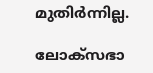മുതിര്‍ന്നില്ല.

ലോക്സഭാ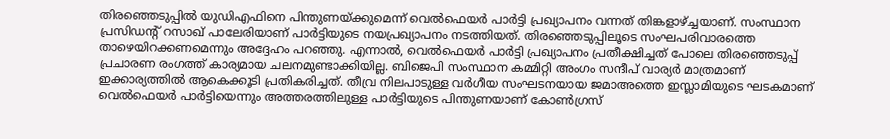തിരഞ്ഞെടുപ്പില്‍ യുഡിഎഫിനെ പിന്തുണയ്ക്കുമെന്ന് വെല്‍ഫെയര്‍ പാര്‍ട്ടി പ്രഖ്യാപനം വന്നത് തിങ്കളാഴ്ച്ചയാണ്. സംസ്ഥാന പ്രസിഡന്റ് റസാഖ് പാലേരിയാണ് പാര്‍ട്ടിയുടെ നയപ്രഖ്യാപനം നടത്തിയത്. തിരഞ്ഞെടുപ്പിലൂടെ സംഘപരിവാരത്തെ താഴെയിറക്കണമെന്നും അദ്ദേഹം പറഞ്ഞു. എന്നാല്‍, വെല്‍ഫെയര്‍ പാര്‍ട്ടി പ്രഖ്യാപനം പ്രതീക്ഷിച്ചത് പോലെ തിരഞ്ഞെടുപ്പ് പ്രചാരണ രംഗത്ത് കാര്യമായ ചലനമുണ്ടാക്കിയില്ല. ബിജെപി സംസ്ഥാന കമ്മിറ്റി അംഗം സന്ദീപ് വാര്യര്‍ മാത്രമാണ് ഇക്കാര്യത്തില്‍ ആകെക്കൂടി പ്രതികരിച്ചത്. തീവ്ര നിലപാടുള്ള വര്‍ഗീയ സംഘടനയായ ജമാഅത്തെ ഇസ്ലാമിയുടെ ഘടകമാണ് വെല്‍ഫെയര്‍ പാര്‍ട്ടിയെന്നും അത്തരത്തിലുള്ള പാര്‍ട്ടിയുടെ പിന്തുണയാണ് കോണ്‍ഗ്രസ്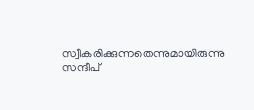സ്വീകരിക്കുന്നതെന്നുമായിരുന്നു സന്ദീപ്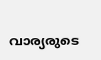വാര്യരുടെ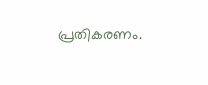പ്രതികരണം.